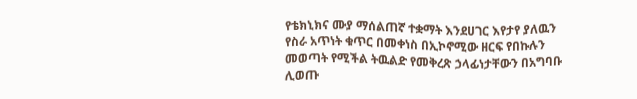የቴክኒክና ሙያ ማሰልጠኛ ተቋማት እንደሀገር እየታየ ያለዉን የስራ አጥነት ቁጥር በመቀነስ በኢኮኖሚው ዘርፍ የበኩሉን መወጣት የሚችል ትዉልድ የመቅረጽ ኃላፊነታቸውን በአግባቡ ሊወጡ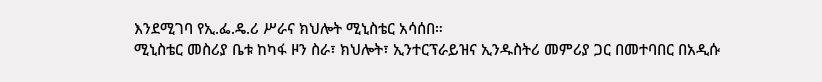እንደሚገባ የኢ.ፌ.ዴ.ሪ ሥራና ክህሎት ሚኒስቴር አሳሰበ።
ሚኒስቴር መስሪያ ቤቱ ከካፋ ዞን ስራ፣ ክህሎት፣ ኢንተርፕራይዝና ኢንዱስትሪ መምሪያ ጋር በመተባበር በአዲሱ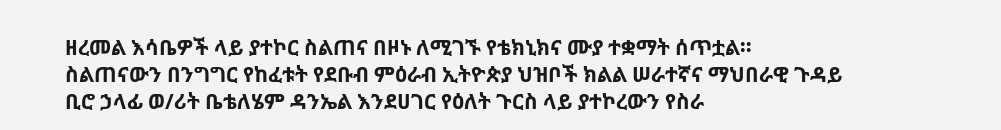ዘረመል እሳቤዎች ላይ ያተኮር ስልጠና በዞኑ ለሚገኙ የቴክኒክና ሙያ ተቋማት ሰጥቷል።
ስልጠናውን በንግግር የከፈቱት የደቡብ ምዕራብ ኢትዮጵያ ህዝቦች ክልል ሠራተኛና ማህበራዊ ጉዳይ ቢሮ ኃላፊ ወ/ሪት ቤቴለሄም ዳንኤል እንደሀገር የዕለት ጉርስ ላይ ያተኮረውን የስራ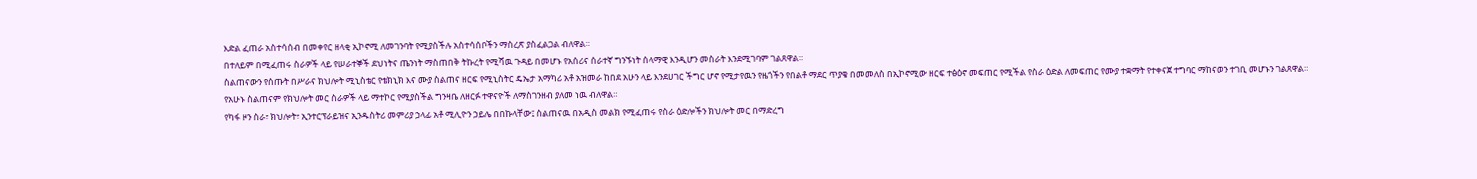እድል ፈጠራ አስተሳሰብ በመቀየር ዘላቂ ኢኮኖሚ ለመገንባት የሚያስችሉ አስተሳሰቦችን ማስረጽ ያስፈልጋል ብለዋል።
በተለይም በሚፈጠሩ ስራዎች ላይ የሠራተኞች ደህነትና ጤንነት ማስጠበቅ ትኩረት የሚሻዉ ጉዳይ በመሆኑ የአሰሪና ሰራተኛ ግንኙነት ሰላማዊ እንዲሆን መስራት እንደሚገባም ገልጸዋል።
ስልጠናውን የሰጡት በሥራና ክህሎት ሚኒስቴር የቴክኒክ እና ሙያ ስልጠና ዘርፍ የሚኒስትር ዴኤታ አማካሪ አቶ አዝመራ ከበደ አሁን ላይ እንደሀገር ችግር ሆኖ የሚታየዉን የዜጎችን የበልቶ ማደር ጥያቄ በመመለስ በኢኮኖሚው ዘርፍ ተፅዕኖ መፍጠር የሚችል የስራ ዕድል ለመፍጠር የሙያ ተቋማት የተቀናጀ ተግባር ማከናወን ተገቢ መሆኑን ገልጸዋል።
የአሁኑ ስልጠናም የክህሎት መር ስራዎች ላይ ማተኮር የሚያስችል ግንዛቤ ለዘርፉ ተዋናዮች ለማስገንዘብ ያለመ ነዉ ብለዋል።
የካፋ ዞን ስራ፣ ክህሎት፣ ኢንተርፕራይዝና ኢንዱስትሪ መምሪያ ኃላፊ አቶ ሚሊዮን ኃይሌ በበኩላቸው፤ ስልጠናዉ በአዲስ መልክ የሚፈጠሩ የስራ ዕድሎችን ክህሎት መር በማድረግ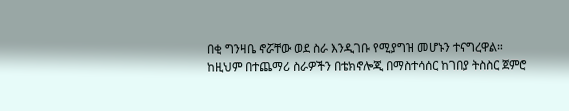በቂ ግንዛቤ ኖሯቸው ወደ ስራ እንዲገቡ የሚያግዝ መሆኑን ተናግረዋል።
ከዚህም በተጨማሪ ስራዎችን በቴክኖሎጂ በማስተሳሰር ከገበያ ትስስር ጀምሮ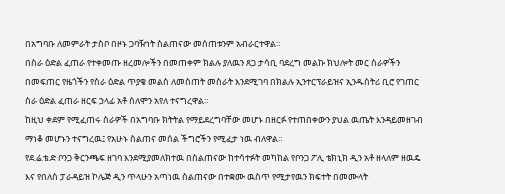በአግባቡ ለመምራት ታስቦ በዞኑ ጋባዥነት ስልጠናው መሰጠቱንም አብራርተዋል።
በስራ ዕድል ፈጠራ የተቀመጡ ዘረመሎችን በመጠቀም ክልሉ ያለዉን ጸጋ ታሳቢ ባደረግ መልኩ ክህሎት መር ስራዎችን በመፍጠር የዜጎችን የስራ ዕድል ጥያቄ መልስ ለመስጠት መስራት እንደሚገባ በክልሉ ኢንተርፕራይዝና ኢንዱስትሪ ቢሮ የገጠር ስራ ዕድል ፈጠራ ዘርፍ ኃላፊ አቶ ሰለሞን አየለ ተናግረዋል።
ከዚህ ቀደም የሚፈጠሩ ስራዎች በአግባቡ ክትትል የማይደረግባቸው መሆኑ በዘርፉ የተጠበቀውን ያህል ዉጤት እንዳይመዘገብ ማነቆ መሆኑን ተናግረዉ፤ የአሁኑ ስልጠና መሰል ችግሮችን የሚፈታ ነዉ ብለዋል።
የደ.ሬ.ቴ.ድ ቦንጋ ቅርንጫፍ ዘገባ እንደሚያመለክተዉ በስልጠናው ከተሳተፉት መካከል የቦንጋ ፖሊ ቴክኒክ ዲን አቶ ዘላለም ዘዉዴ እና የበለስ ፓራዳይዝ ኮሌጅ ዲን ጥላሁን አጣነዉ ስልጠናው በተቋሙ ዉስጥ የሚታየዉን ክፍተት በመሙላት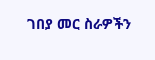ገበያ መር ስራዎችን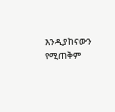እንዲያከናውን የሚጠቅም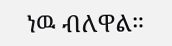ነዉ ብለዋል።